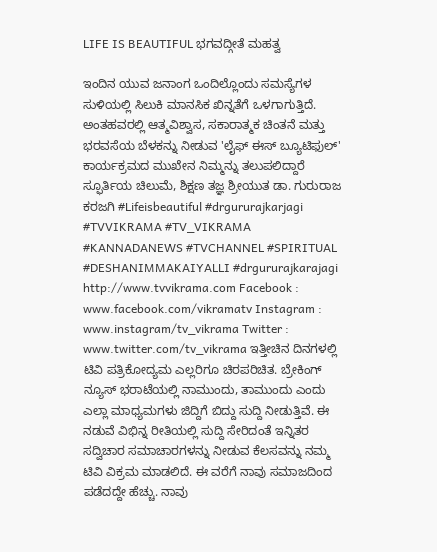LIFE IS BEAUTIFUL ಭಗವದ್ಗೀತೆ ಮಹತ್ವ

ಇಂದಿನ ಯುವ ಜನಾಂಗ ಒಂದಿಲ್ಲೊಂದು ಸಮಸ್ಯೆಗಳ ಸುಳಿಯಲ್ಲಿ ಸಿಲುಕಿ ಮಾನಸಿಕ ಖಿನ್ನತೆ‌ಗೆ ಒಳಗಾಗುತ್ತಿದೆ. ಅಂತಹವರಲ್ಲಿ ಆತ್ಮವಿಶ್ವಾಸ, ಸಕಾರಾತ್ಮಕ ಚಿಂತನೆ ಮತ್ತು ಭರವಸೆಯ ಬೆಳಕನ್ನು ನೀಡುವ 'ಲೈಫ್ ಈಸ್ ಬ್ಯೂಟಿಫುಲ್' ಕಾರ್ಯಕ್ರಮ‌ದ ಮುಖೇನ ನಿಮ್ಮನ್ನು ತಲುಪಲಿದ್ದಾರೆ ಸ್ಫೂರ್ತಿ‌ಯ ಚಿಲುಮೆ, ಶಿಕ್ಷಣ ತಜ್ಞ ಶ್ರೀಯುತ ಡಾ. ಗುರುರಾಜ ಕರಜಗಿ #Lifeisbeautiful #drgururajkarjagi #TVVIKRAMA #TV_VIKRAMA #KANNADANEWS #TVCHANNEL #SPIRITUAL #DESHANIMMAKAIYALLI #drgururajkarajagi http://www.tvvikrama.com Facebook : www.facebook.com/vikramatv Instagram : www.instagram/tv_vikrama Twitter : www.twitter.com/tv_vikrama ಇತ್ತೀಚಿನ ದಿನಗಳಲ್ಲಿ ಟಿವಿ ಪತ್ರಿಕೋದ್ಯಮ ಎಲ್ಲರಿಗೂ ಚಿರಪರಿಚಿತ. ಬ್ರೇಕಿಂಗ್ ನ್ಯೂಸ್ ಭರಾಟೆಯಲ್ಲಿ ನಾಮುಂದು, ತಾಮುಂದು ಎಂದು ಎಲ್ಲಾ ಮಾಧ್ಯಮ‌ಗಳು ಜಿದ್ದಿಗೆ ಬಿದ್ದು ಸುದ್ದಿ ನೀಡುತ್ತಿವೆ. ಈ ನಡುವೆ ವಿಭಿನ್ನ ರೀತಿಯಲ್ಲಿ ಸುದ್ದಿ ಸೇರಿದಂತೆ ಇನ್ನಿತರ ಸದ್ವಿಚಾರ ಸಮಾಚಾರ‌ಗಳನ್ನು ನೀಡುವ ಕೆಲಸವನ್ನು ನಮ್ಮ ಟಿವಿ ವಿಕ್ರಮ ಮಾಡಲಿದೆ. ಈ ವರೆಗೆ ನಾವು ಸಮಾಜದಿಂದ ಪಡೆದದ್ದೇ ಹೆಚ್ಚು. ನಾವು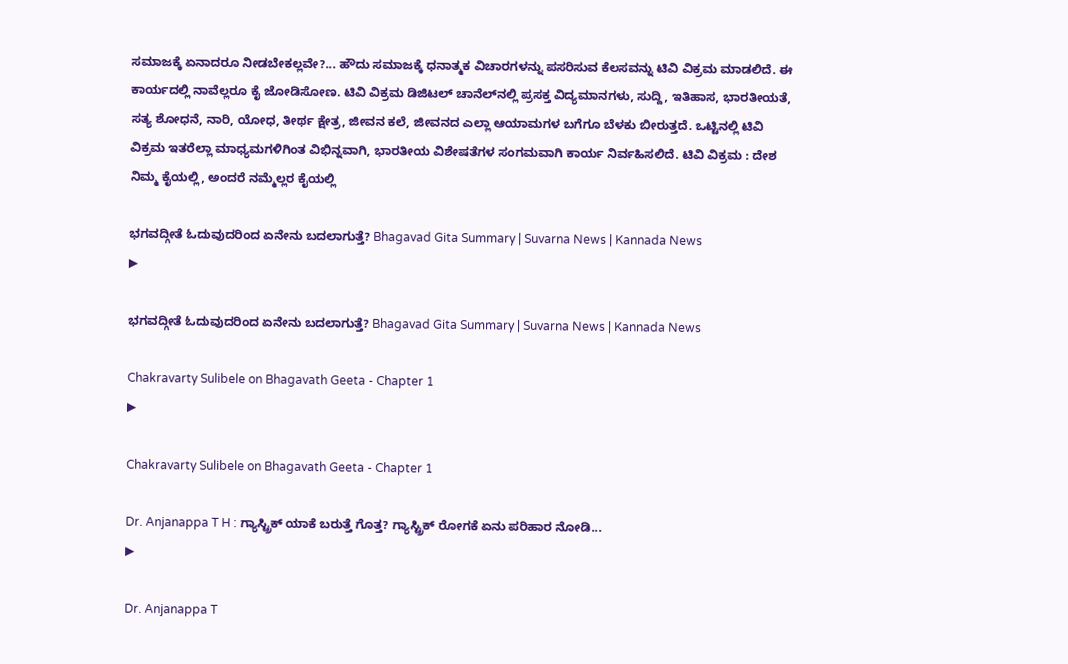ಸಮಾಜಕ್ಕೆ ಏನಾದರೂ ನೀಡಬೇಕಲ್ಲವೇ?... ಹೌದು ಸಮಾಜಕ್ಕೆ ಧನಾತ್ಮಕ ವಿಚಾರಗಳನ್ನು ಪಸರಿಸುವ ಕೆಲಸವನ್ನು ಟಿವಿ ವಿಕ್ರಮ ಮಾಡಲಿದೆ. ಈ ಕಾರ್ಯದಲ್ಲಿ ನಾವೆಲ್ಲರೂ ಕೈ ಜೋಡಿಸೋಣ. ಟಿವಿ ವಿಕ್ರಮ ಡಿಜಿಟಲ್ ಚಾನೆಲ್‌ನಲ್ಲಿ ಪ್ರಸಕ್ತ ವಿದ್ಯಮಾನ‌ಗಳು, ಸುದ್ದಿ, ಇತಿಹಾಸ, ಭಾರತೀಯತೆ, ಸತ್ಯ ಶೋಧನೆ, ನಾರಿ, ಯೋಧ, ತೀರ್ಥ ಕ್ಷೇತ್ರ, ಜೀವನ ಕಲೆ, ಜೀವನದ ಎಲ್ಲಾ ಆಯಾಮಗಳ ಬಗೆಗೂ ಬೆಳಕು ಬೀರುತ್ತದೆ. ಒಟ್ಟಿನಲ್ಲಿ ಟಿವಿ ವಿಕ್ರಮ ಇತರೆಲ್ಲಾ ಮಾಧ್ಯಮಗಳಿಗಿಂತ ವಿಭಿನ್ನವಾಗಿ, ಭಾರತೀಯ ವಿಶೇಷತೆಗಳ ಸಂಗಮವಾಗಿ ಕಾರ್ಯ ನಿರ್ವಹಿಸಲಿದೆ. ಟಿವಿ ವಿಕ್ರಮ : ದೇಶ ನಿಮ್ಮ ಕೈಯಲ್ಲಿ, ಅಂದರೆ ನಮ್ಮೆಲ್ಲರ ಕೈಯಲ್ಲಿ

ಭಗವದ್ಗೀತೆ ಓದುವುದರಿಂದ ಏನೇನು ಬದಲಾಗುತ್ತೆ? Bhagavad Gita Summary | Suvarna News | Kannada News
▶

ಭಗವದ್ಗೀತೆ ಓದುವುದರಿಂದ ಏನೇನು ಬದಲಾಗುತ್ತೆ? Bhagavad Gita Summary | Suvarna News | Kannada News

Chakravarty Sulibele on Bhagavath Geeta - Chapter 1
▶

Chakravarty Sulibele on Bhagavath Geeta - Chapter 1

Dr. Anjanappa T H : ಗ್ಯಾಸ್ಟ್ರಿಕ್ ಯಾಕೆ ಬರುತ್ತೆ ಗೊತ್ತ? ಗ್ಯಾಸ್ಟ್ರಿಕ್ ರೋಗಕೆ ಏನು ಪರಿಹಾರ ನೋಡಿ...
▶

Dr. Anjanappa T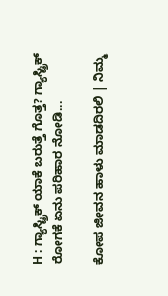H : ಗ್ಯಾಸ್ಟ್ರಿಕ್ ಯಾಕೆ ಬರುತ್ತೆ ಗೊತ್ತ? ಗ್ಯಾಸ್ಟ್ರಿಕ್ ರೋಗಕೆ ಏನು ಪರಿಹಾರ ನೋಡಿ...

ಕೋಪ ಜೀವನ ಹಾಳು ಮಾಡದಿರಲಿ | ನಿಮ್ಮ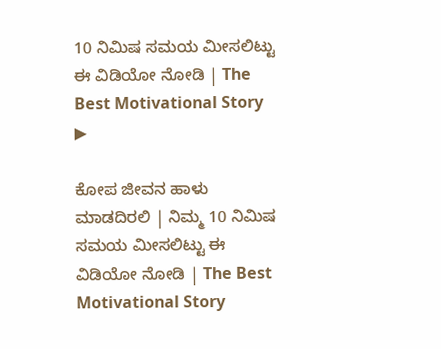10 ನಿಮಿಷ ಸಮಯ ಮೀಸಲಿಟ್ಟು ಈ ವಿಡಿಯೋ ನೋಡಿ | The Best Motivational Story
▶

ಕೋಪ ಜೀವನ ಹಾಳು ಮಾಡದಿರಲಿ | ನಿಮ್ಮ 10 ನಿಮಿಷ ಸಮಯ ಮೀಸಲಿಟ್ಟು ಈ ವಿಡಿಯೋ ನೋಡಿ | The Best Motivational Story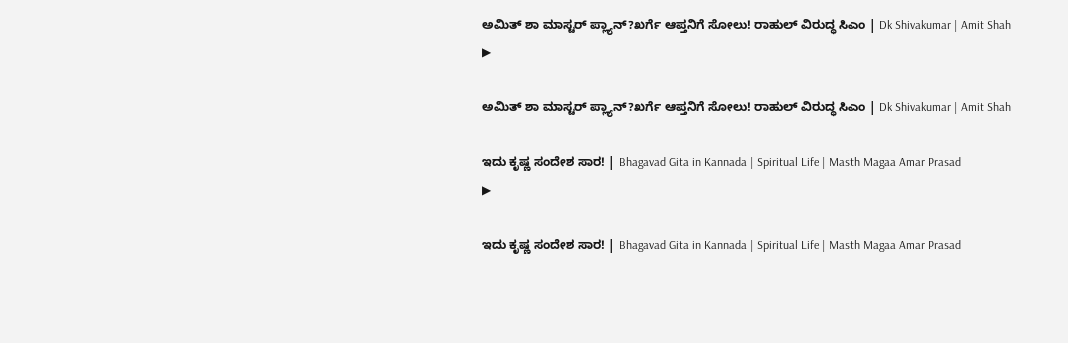ಅಮಿತ್ ಶಾ ಮಾಸ್ಟರ್ ಪ್ಲ್ಯಾನ್?ಖರ್ಗೆ ಆಪ್ತನಿಗೆ ಸೋಲು! ರಾಹುಲ್ ವಿರುದ್ಧ ಸಿಎಂ | Dk Shivakumar | Amit Shah
▶

ಅಮಿತ್ ಶಾ ಮಾಸ್ಟರ್ ಪ್ಲ್ಯಾನ್?ಖರ್ಗೆ ಆಪ್ತನಿಗೆ ಸೋಲು! ರಾಹುಲ್ ವಿರುದ್ಧ ಸಿಎಂ | Dk Shivakumar | Amit Shah

ಇದು ಕೃಷ್ಣ ಸಂದೇಶ ಸಾರ! | Bhagavad Gita in Kannada | Spiritual Life | Masth Magaa Amar Prasad
▶

ಇದು ಕೃಷ್ಣ ಸಂದೇಶ ಸಾರ! | Bhagavad Gita in Kannada | Spiritual Life | Masth Magaa Amar Prasad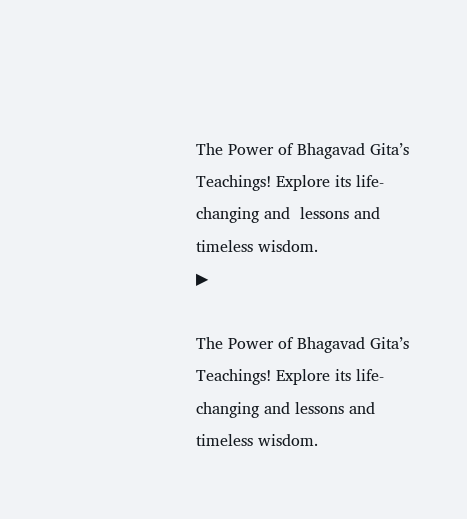The Power of Bhagavad Gita’s Teachings! Explore its life-changing and  lessons and timeless wisdom.
▶

The Power of Bhagavad Gita’s Teachings! Explore its life-changing and lessons and timeless wisdom.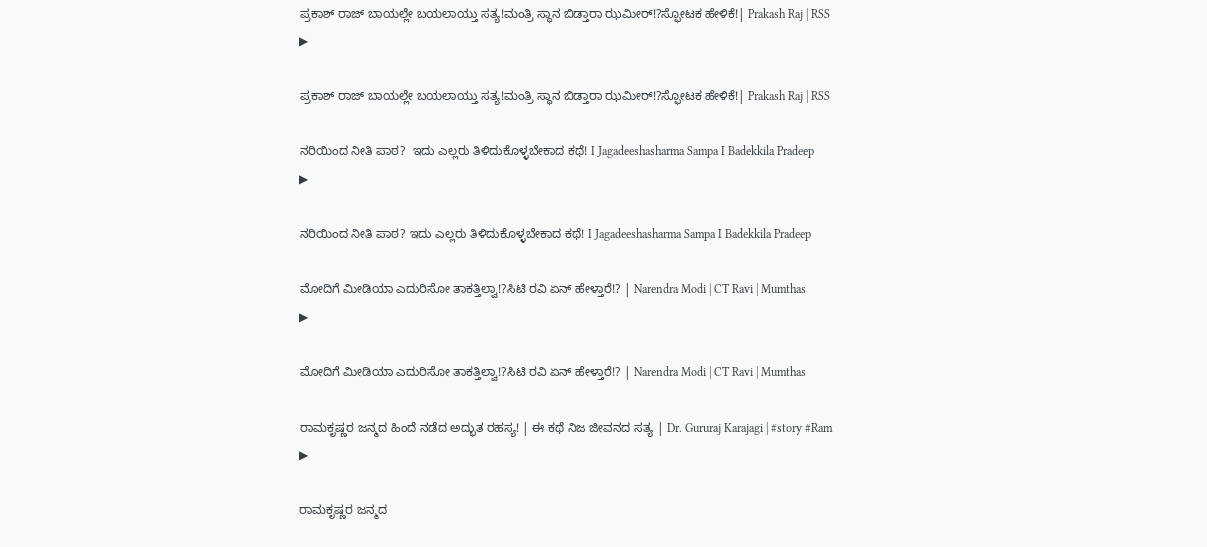ಪ್ರಕಾಶ್ ರಾಜ್ ಬಾಯಲ್ಲೇ ಬಯಲಾಯ್ತು ಸತ್ಯ!ಮಂತ್ರಿ ಸ್ಥಾನ ಬಿಡ್ತಾರಾ ಝಮೀರ್!?ಸ್ಫೋಟಕ ಹೇಳಿಕೆ!| Prakash Raj | RSS
▶

ಪ್ರಕಾಶ್ ರಾಜ್ ಬಾಯಲ್ಲೇ ಬಯಲಾಯ್ತು ಸತ್ಯ!ಮಂತ್ರಿ ಸ್ಥಾನ ಬಿಡ್ತಾರಾ ಝಮೀರ್!?ಸ್ಫೋಟಕ ಹೇಳಿಕೆ!| Prakash Raj | RSS

ನರಿಯಿಂದ ನೀತಿ ಪಾಠ?  ಇದು ಎಲ್ಲರು ತಿಳಿದುಕೊಳ್ಳಬೇಕಾದ ಕಥೆ! I Jagadeeshasharma Sampa I Badekkila Pradeep
▶

ನರಿಯಿಂದ ನೀತಿ ಪಾಠ? ಇದು ಎಲ್ಲರು ತಿಳಿದುಕೊಳ್ಳಬೇಕಾದ ಕಥೆ! I Jagadeeshasharma Sampa I Badekkila Pradeep

ಮೋದಿಗೆ ಮೀಡಿಯಾ ಎದುರಿಸೋ ತಾಕತ್ತಿಲ್ವಾ!?ಸಿಟಿ ರವಿ ಏನ್ ಹೇಳ್ತಾರೆ!? | Narendra Modi | CT Ravi | Mumthas
▶

ಮೋದಿಗೆ ಮೀಡಿಯಾ ಎದುರಿಸೋ ತಾಕತ್ತಿಲ್ವಾ!?ಸಿಟಿ ರವಿ ಏನ್ ಹೇಳ್ತಾರೆ!? | Narendra Modi | CT Ravi | Mumthas

ರಾಮಕೃಷ್ಣರ ಜನ್ಮದ ಹಿಂದೆ ನಡೆದ ಅದ್ಭುತ ರಹಸ್ಯ! | ಈ ಕಥೆ ನಿಜ ಜೀವನದ ಸತ್ಯ | Dr. Gururaj Karajagi | #story #Ram
▶

ರಾಮಕೃಷ್ಣರ ಜನ್ಮದ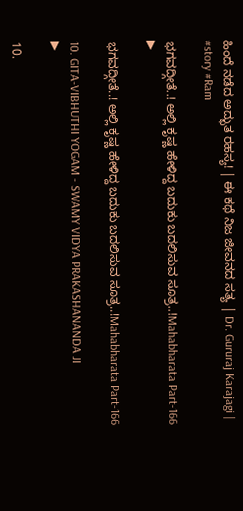ಹಿಂದೆ ನಡೆದ ಅದ್ಭುತ ರಹಸ್ಯ! | ಈ ಕಥೆ ನಿಜ ಜೀವನದ ಸತ್ಯ | Dr. Gururaj Karajagi | #story #Ram

ಭಗವದ್ಗೀತೆ..! ಅಲ್ಲಿ ಕೃಷ್ಣ ಹೇಳಿದ್ದ ಬದುಕು ಬದಲಿಸುವ ಸೂತ್ರ..!Mahabharata Part-166
▶

ಭಗವದ್ಗೀತೆ..! ಅಲ್ಲಿ ಕೃಷ್ಣ ಹೇಳಿದ್ದ ಬದುಕು ಬದಲಿಸುವ ಸೂತ್ರ..!Mahabharata Part-166

10. GITA-VIBHUTHI YOGAM - SWAMY VIDYA PRAKASHANANDA JI
▶

10.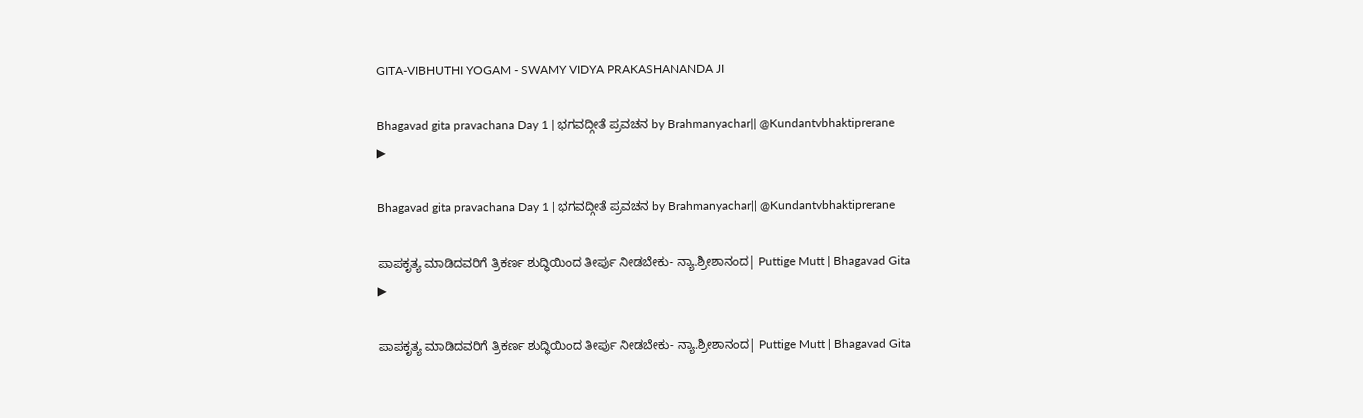GITA-VIBHUTHI YOGAM - SWAMY VIDYA PRAKASHANANDA JI

Bhagavad gita pravachana Day 1 | ಭಗವದ್ಗೀತೆ ಪ್ರವಚನ by Brahmanyachar|| @Kundantvbhaktiprerane
▶

Bhagavad gita pravachana Day 1 | ಭಗವದ್ಗೀತೆ ಪ್ರವಚನ by Brahmanyachar|| @Kundantvbhaktiprerane

ಪಾಪಕೃತ್ಯ ಮಾಡಿದವರಿಗೆ ತ್ರಿಕರ್ಣ ಶುದ್ಧಿಯಿಂದ ತೀರ್ಪು ನೀಡಬೇಕು- ನ್ಯಾ.ಶ್ರೀಶಾನಂದ| Puttige Mutt | Bhagavad Gita
▶

ಪಾಪಕೃತ್ಯ ಮಾಡಿದವರಿಗೆ ತ್ರಿಕರ್ಣ ಶುದ್ಧಿಯಿಂದ ತೀರ್ಪು ನೀಡಬೇಕು- ನ್ಯಾ.ಶ್ರೀಶಾನಂದ| Puttige Mutt | Bhagavad Gita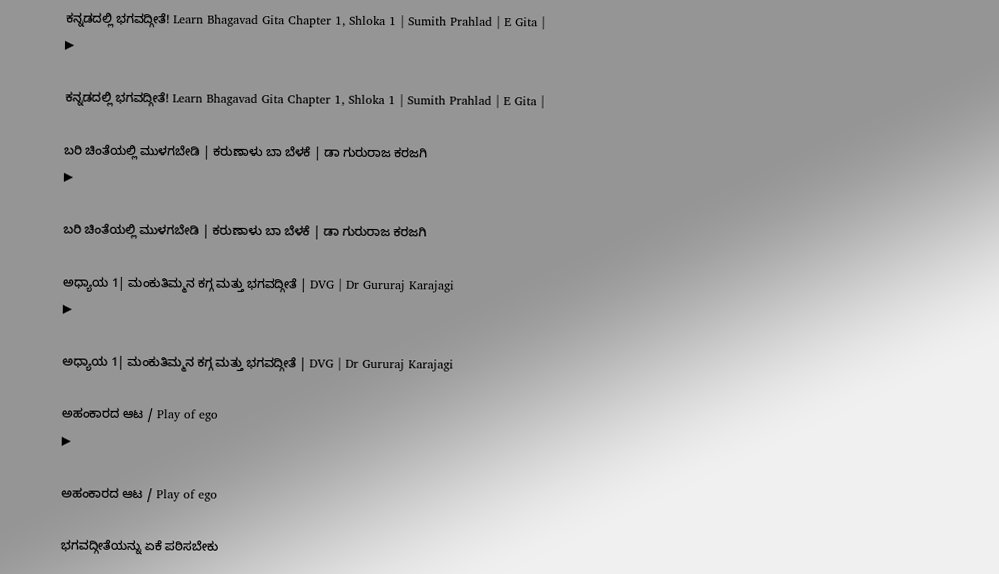ಕನ್ನಡದಲ್ಲಿ ಭಗವದ್ಗೀತೆ! Learn Bhagavad Gita Chapter 1, Shloka 1 | Sumith Prahlad | E Gita |
▶

ಕನ್ನಡದಲ್ಲಿ ಭಗವದ್ಗೀತೆ! Learn Bhagavad Gita Chapter 1, Shloka 1 | Sumith Prahlad | E Gita |

ಬರಿ ಚಿಂತೆಯಲ್ಲಿ ಮುಳಗಬೇಡಿ | ಕರುಣಾಳು ಬಾ ಬೆಳಕೆ | ಡಾ ಗುರುರಾಜ ಕರಜಗಿ
▶

ಬರಿ ಚಿಂತೆಯಲ್ಲಿ ಮುಳಗಬೇಡಿ | ಕರುಣಾಳು ಬಾ ಬೆಳಕೆ | ಡಾ ಗುರುರಾಜ ಕರಜಗಿ

ಅಧ್ಯಾಯ 1| ಮಂಕುತಿಮ್ಮನ ಕಗ್ಗ ಮತ್ತು ಭಗವದ್ಗೀತೆ | DVG | Dr Gururaj Karajagi
▶

ಅಧ್ಯಾಯ 1| ಮಂಕುತಿಮ್ಮನ ಕಗ್ಗ ಮತ್ತು ಭಗವದ್ಗೀತೆ | DVG | Dr Gururaj Karajagi

ಅಹಂಕಾರದ ಆಟ / Play of ego
▶

ಅಹಂಕಾರದ ಆಟ / Play of ego

ಭಗವದ್ಗೀತೆಯನ್ನು ಏಕೆ ಪಠಿಸಬೇಕು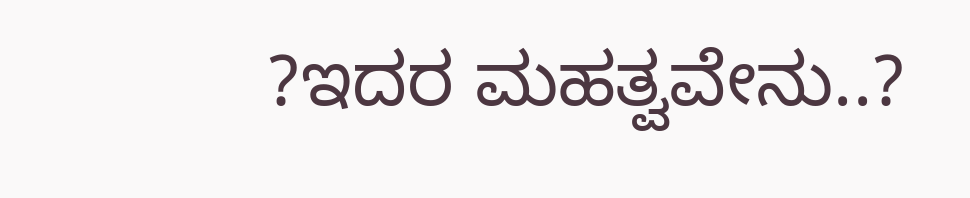?ಇದರ ಮಹತ್ವವೇನು..?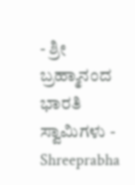- ಶ್ರೀ ಬ್ರಹ್ಮಾನಂದ ಭಾರತಿ ಸ್ವಾಮಿಗಳು - Shreeprabha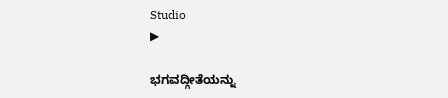Studio
▶

ಭಗವದ್ಗೀತೆಯನ್ನು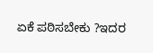ಏಕೆ ಪಠಿಸಬೇಕು ?ಇದರ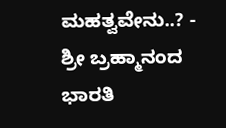ಮಹತ್ವವೇನು..? - ಶ್ರೀ ಬ್ರಹ್ಮಾನಂದ ಭಾರತಿ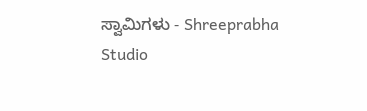ಸ್ವಾಮಿಗಳು - Shreeprabha Studio